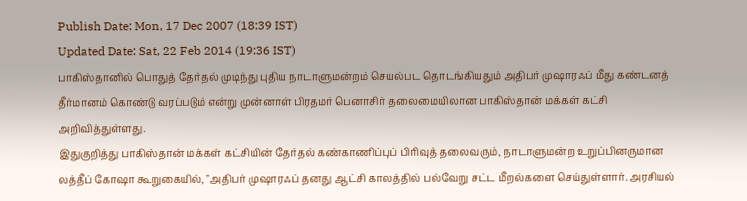Publish Date: Mon, 17 Dec 2007 (18:39 IST)
Updated Date: Sat, 22 Feb 2014 (19:36 IST)
பாகிஸ்தானில் பொதுத் தேர்தல் முடிந்து புதிய நாடாளுமன்றம் செயல்பட தொடங்கியதும் அதிபர் முஷாரஃப் மீது கண்டனத் தீர்மானம் கொண்டு வரப்படும் என்று முன்னாள் பிரதமர் பெனாசிர் தலைமையிலான பாகிஸ்தான் மக்கள் கட்சி அறிவித்துள்ளது.
இதுகுறித்து பாகிஸ்தான் மக்கள் கட்சியின் தேர்தல் கண்காணிப்புப் பிரிவுத் தலைவரும், நாடாளுமன்ற உறுப்பினருமான லத்தீப் கோஷா கூறுகையில், "அதிபர் முஷாரஃப் தனது ஆட்சி காலத்தில் பல்வேறு சட்ட மீறல்களை செய்துள்ளார். அரசியல்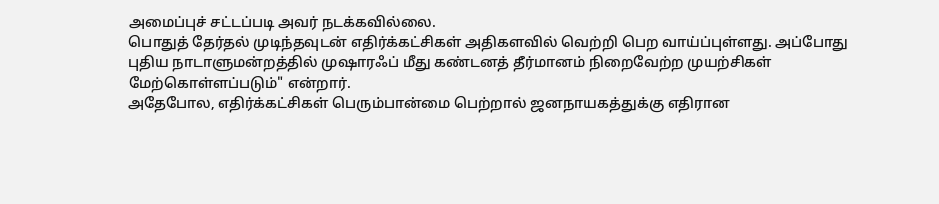அமைப்புச் சட்டப்படி அவர் நடக்கவில்லை.
பொதுத் தேர்தல் முடிந்தவுடன் எதிர்க்கட்சிகள் அதிகளவில் வெற்றி பெற வாய்ப்புள்ளது. அப்போது புதிய நாடாளுமன்றத்தில் முஷாரஃப் மீது கண்டனத் தீர்மானம் நிறைவேற்ற முயற்சிகள் மேற்கொள்ளப்படும்" என்றார்.
அதேபோல, எதிர்க்கட்சிகள் பெரும்பான்மை பெற்றால் ஜனநாயகத்துக்கு எதிரான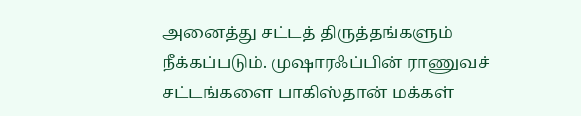அனைத்து சட்டத் திருத்தங்களும் நீக்கப்படும். முஷாரஃப்பின் ராணுவச் சட்டங்களை பாகிஸ்தான் மக்கள்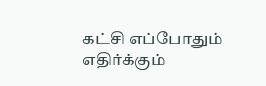கட்சி எப்போதும் எதிர்க்கும்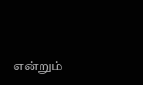என்றும்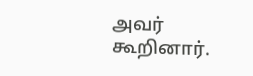அவர் கூறினார்.